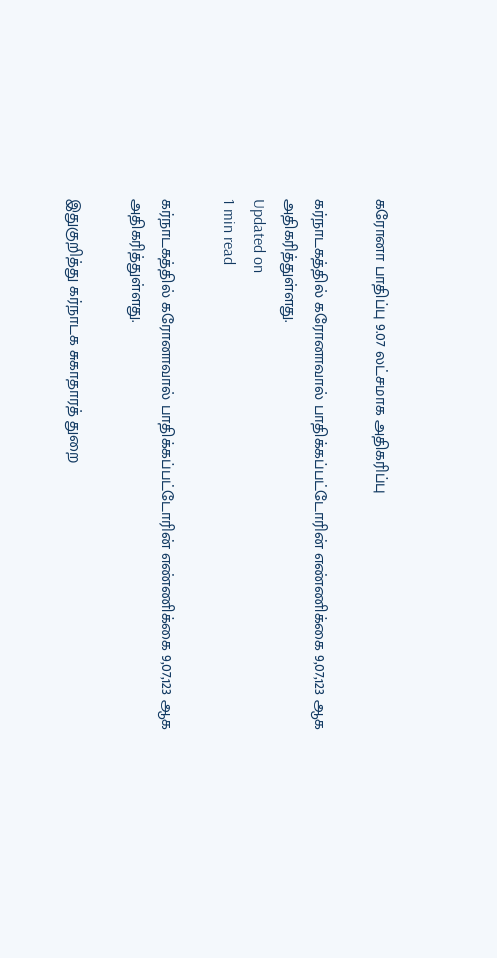கரோனா பாதிப்பு 9.07 லட்சமாக அதிகரிப்பு

கர்நாடகத்தில் கரோனாவால் பாதிக்கப்பட்டோரின் எண்ணிக்கை 9,07,123 ஆக அதிகரித்துள்ளது.
Updated on
1 min read

கர்நாடகத்தில் கரோனாவால் பாதிக்கப்பட்டோரின் எண்ணிக்கை 9,07,123 ஆக அதிகரித்துள்ளது.

இதுகுறித்து கர்நாடக சுகாதாரத் துறை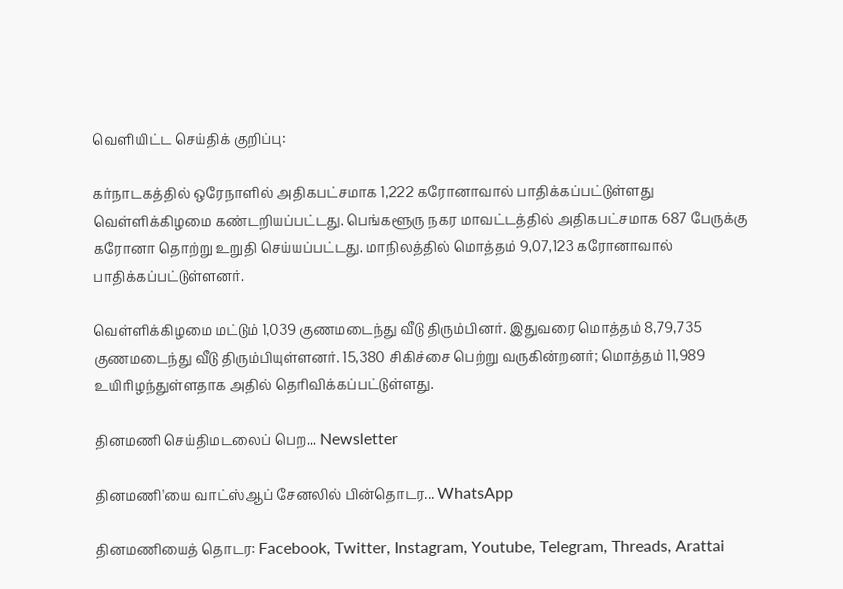வெளியிட்ட செய்திக் குறிப்பு:

கர்நாடகத்தில் ஒரேநாளில் அதிகபட்சமாக 1,222 கரோனாவால் பாதிக்கப்பட்டுள்ளது வெள்ளிக்கிழமை கண்டறியப்பட்டது. பெங்களூரு நகர மாவட்டத்தில் அதிகபட்சமாக 687 பேருக்கு கரோனா தொற்று உறுதி செய்யப்பட்டது. மாநிலத்தில் மொத்தம் 9,07,123 கரோனாவால் பாதிக்கப்பட்டுள்ளனர்.

வெள்ளிக்கிழமை மட்டும் 1,039 குணமடைந்து வீடு திரும்பினர். இதுவரை மொத்தம் 8,79,735 குணமடைந்து வீடு திரும்பியுள்ளனர். 15,380 சிகிச்சை பெற்று வருகின்றனர்; மொத்தம் 11,989 உயிரிழந்துள்ளதாக அதில் தெரிவிக்கப்பட்டுள்ளது.

தினமணி செய்திமடலைப் பெற... Newsletter

தினமணி'யை வாட்ஸ்ஆப் சேனலில் பின்தொடர... WhatsApp

தினமணியைத் தொடர: Facebook, Twitter, Instagram, Youtube, Telegram, Threads, Arattai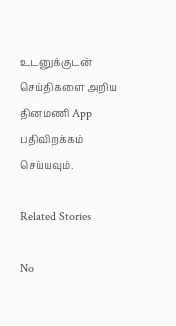உடனுக்குடன் செய்திகளை அறிய தினமணி App பதிவிறக்கம் செய்யவும்.

Related Stories

No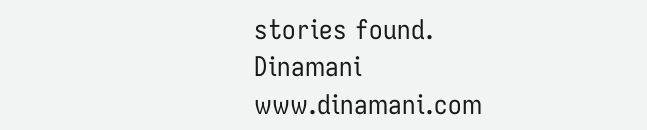stories found.
Dinamani
www.dinamani.com